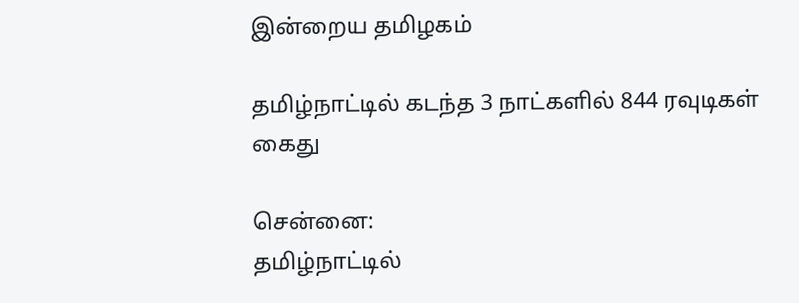இன்றைய தமிழகம்

தமிழ்நாட்டில் கடந்த 3 நாட்களில் 844 ரவுடிகள் கைது

சென்னை:
தமிழ்நாட்டில்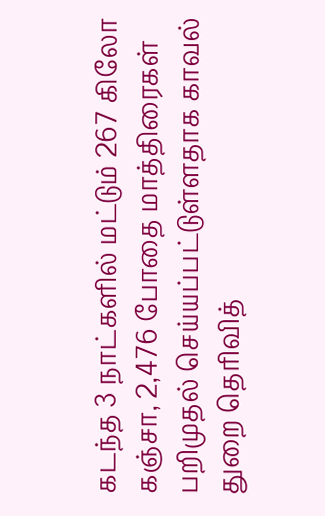கடந்த 3 நாட்களில் மட்டும் 267 கிலோ கஞ்சா, 2,476 போதை மாத்திரைகள் பறிமுதல் செய்யப்பட்டுள்ளதாக காவல் துறை தெரிவித்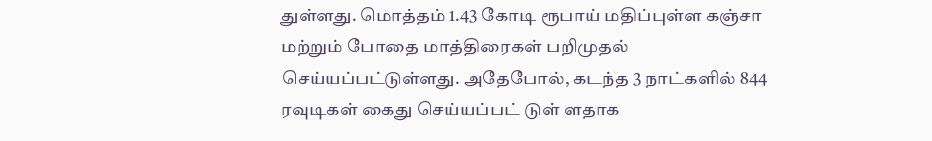துள்ளது. மொத்தம் 1.43 கோடி ரூபாய் மதிப்புள்ள கஞ்சா மற்றும் போதை மாத்திரைகள் பறிமுதல் செய்யப்பட்டுள்ளது. அதேபோல், கடந்த 3 நாட்களில் 844 ரவுடிகள் கைது செய்யப்பட் டுள் ளதாக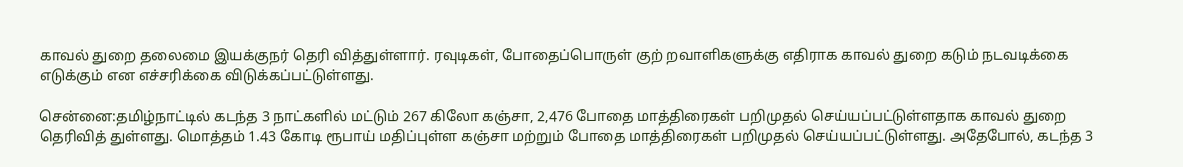காவல் துறை தலைமை இயக்குநர் தெரி வித்துள்ளார். ரவுடிகள், போதைப்பொருள் குற் றவாளிகளுக்கு எதிராக காவல் துறை கடும் நடவடிக்கை எடுக்கும் என எச்சரிக்கை விடுக்கப்பட்டுள்ளது.

சென்னை:தமிழ்நாட்டில் கடந்த 3 நாட்களில் மட்டும் 267 கிலோ கஞ்சா, 2,476 போதை மாத்திரைகள் பறிமுதல் செய்யப்பட்டுள்ளதாக காவல் துறை தெரிவித் துள்ளது. மொத்தம் 1.43 கோடி ரூபாய் மதிப்புள்ள கஞ்சா மற்றும் போதை மாத்திரைகள் பறிமுதல் செய்யப்பட்டுள்ளது. அதேபோல், கடந்த 3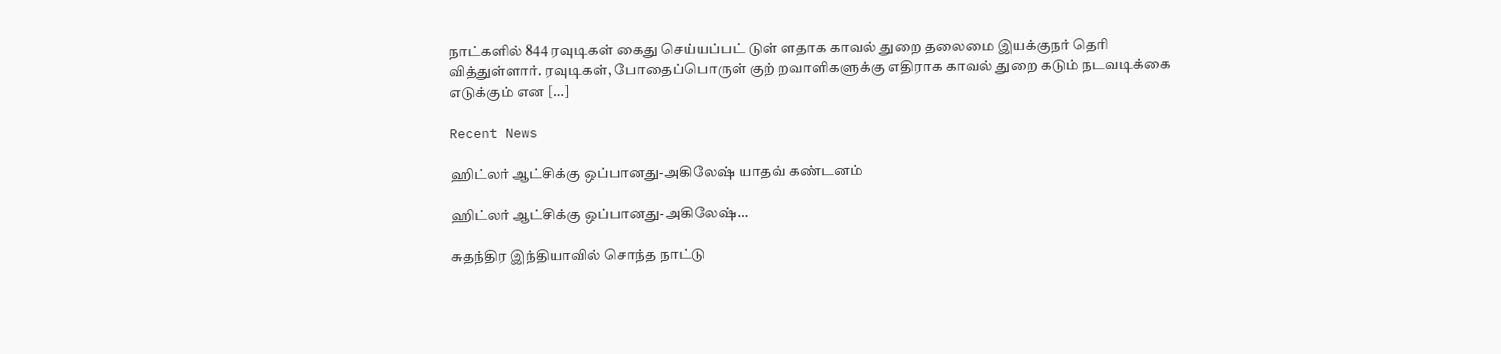நாட்களில் 844 ரவுடிகள் கைது செய்யப்பட் டுள் ளதாக காவல் துறை தலைமை இயக்குநர் தெரி வித்துள்ளார். ரவுடிகள், போதைப்பொருள் குற் றவாளிகளுக்கு எதிராக காவல் துறை கடும் நடவடிக்கை எடுக்கும் என […]

Recent News

ஹிட்லர் ஆட்சிக்கு ஒப்பானது-அகிலேஷ் யாதவ் கண்டனம்

ஹிட்லர் ஆட்சிக்கு ஒப்பானது-அகிலேஷ்…

சுதந்திர இந்தியாவில் சொந்த நாட்டு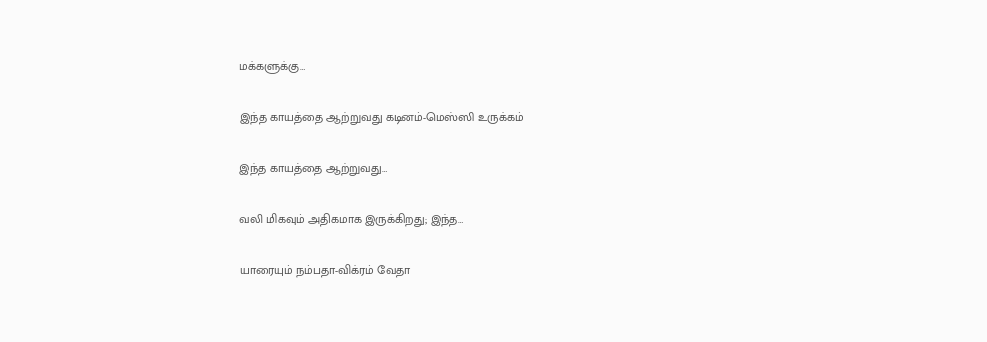மக்களுக்கு…

இந்த காயத்தை ஆற்றுவது கடினம்-மெஸ்ஸி உருக்கம்

இந்த காயத்தை ஆற்றுவது…

வலி மிகவும் அதிகமாக இருக்கிறது; இந்த…

யாரையும் நம்பதா-விக்ரம் வேதா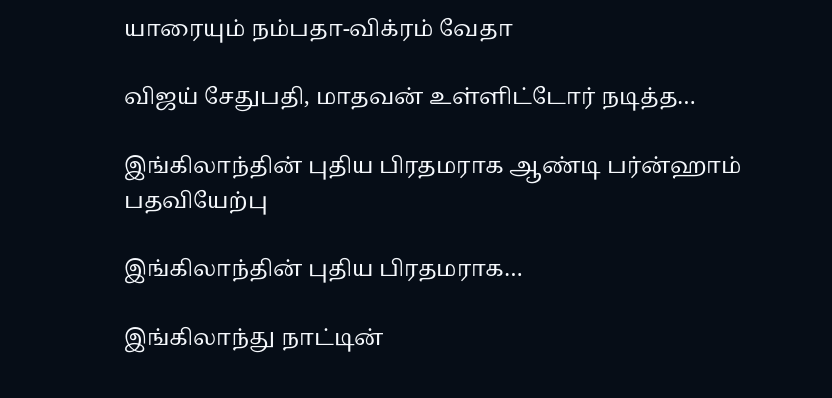யாரையும் நம்பதா-விக்ரம் வேதா

விஜய் சேதுபதி, மாதவன் உள்ளிட்டோர் நடித்த…

இங்கிலாந்தின் புதிய பிரதமராக ஆண்டி பர்ன்ஹாம் பதவியேற்பு

இங்கிலாந்தின் புதிய பிரதமராக…

இங்கிலாந்து நாட்டின்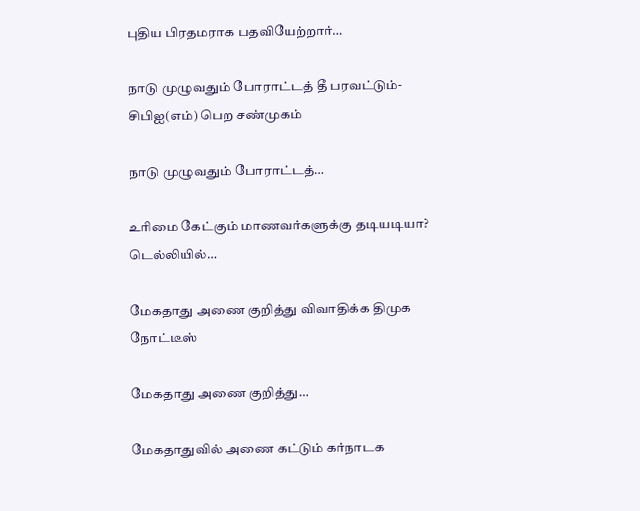புதிய பிரதமராக பதவியேற்றார்…

நாடு முழுவதும் போராட்டத் தீ பரவட்டும்-சிபிஐ(எம்) பெற சண்முகம்

நாடு முழுவதும் போராட்டத்…

உரிமை கேட்கும் மாணவர்களுக்கு தடியடியா? டெல்லியில்…

மேகதாது அணை குறித்து விவாதிக்க திமுக நோட்டீஸ்

மேகதாது அணை குறித்து…

மேகதாதுவில் அணை கட்டும் கர்நாடக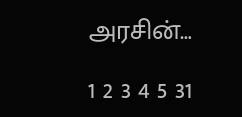அரசின்…

1 2 3 4 5 31